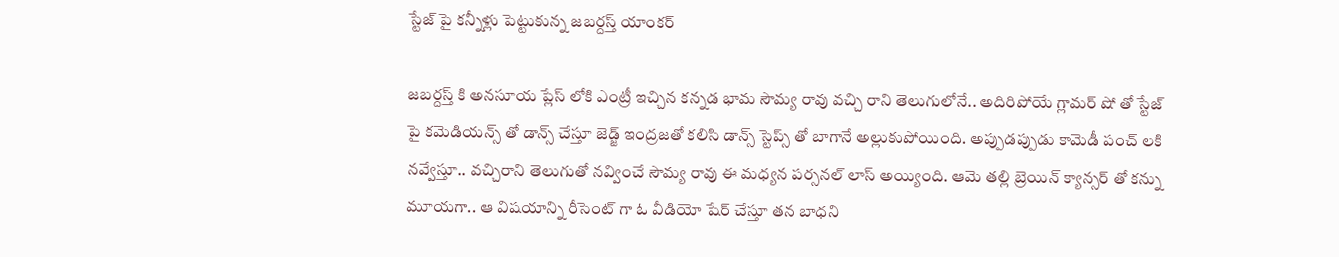స్టేజ్ పై కన్నీళ్లు పెట్టుకున్న జబర్దస్త్ యాంకర్

జబర్దస్త్ కి అనసూయ ప్లేస్ లోకి ఎంట్రీ ఇచ్చిన కన్నడ భామ సౌమ్య రావు వచ్చి రాని తెలుగులోనే.. అదిరిపోయే గ్లామర్ షో తో స్టేజ్ పై కమెడియన్స్ తో డాన్స్ చేస్తూ జెడ్జ్ ఇంద్రజతో కలిసి డాన్స్ స్టెప్స్ తో బాగానే అల్లుకుపోయింది. అప్పుడప్పుడు కామెడీ పంచ్ లకి నవ్వేస్తూ.. వచ్చిరాని తెలుగుతో నవ్వించే సౌమ్య రావు ఈ మధ్యన పర్సనల్ లాస్ అయ్యింది. ఆమె తల్లి బ్రెయిన్ క్యాన్సర్ తో కన్ను మూయగా.. ఆ విషయాన్ని రీసెంట్ గా ఓ వీడియో షేర్ చేస్తూ తన బాధని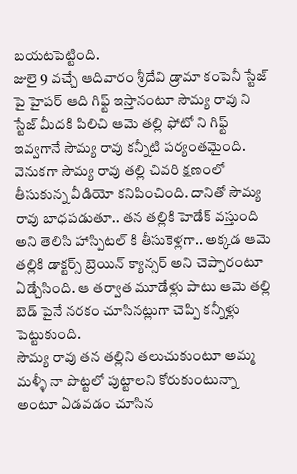బయటపెట్టింది.
జులై 9 వచ్చే ఆదివారం శ్రీదేవి డ్రామా కంపెనీ స్టేజ్ పై హైపర్ ఆది గిఫ్ట్ ఇస్తానంటూ సౌమ్య రావు ని స్టేజ్ మీదకి పిలిచి ఆమె తల్లి ఫోటో ని గిఫ్ట్ ఇవ్వగానే సౌమ్య రావు కన్నీటి పర్యంతమైంది. వెనుకగా సౌమ్య రావు తల్లి చివరి క్షణంలో తీసుకున్న వీడియో కనిపించింది. దానితో సౌమ్య రావు బాధపడుతూ.. తన తల్లికి హెడేక్ వస్తుంది అని తెలిసి హాస్పిటల్ కి తీసుకెళ్లగా.. అక్కడ ఆమె తల్లికి డాక్టర్స్ బ్రెయిన్ క్యాన్సర్ అని చెప్పారంటూ ఏడ్చేసింది. ఆ తర్వాత మూడేళ్లు పాటు ఆమె తల్లి బెడ్ పైనే నరకం చూసినట్లుగా చెప్పి కన్నీళ్లు పెట్టుకుంది.
సౌమ్య రావు తన తల్లిని తలుచుకుంటూ అమ్మ మళ్ళీ నా పొట్టలో పుట్టాలని కోరుకుంటున్నా అంటూ ఏడవడం చూసిన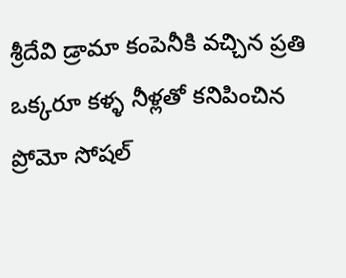శ్రీదేవి డ్రామా కంపెనీకి వచ్చిన ప్రతి ఒక్కరూ కళ్ళ నీళ్లతో కనిపించిన ప్రోమో సోషల్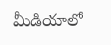మీడియాలో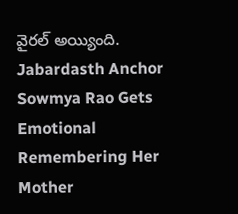వైరల్ అయ్యింది.
Jabardasth Anchor Sowmya Rao Gets Emotional Remembering Her Mother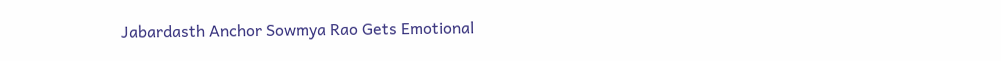Jabardasth Anchor Sowmya Rao Gets Emotional